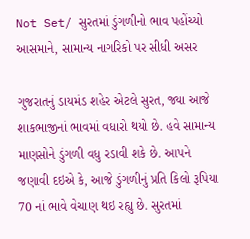Not Set/ સુરતમાં ડુંગળીનો ભાવ પહોંચ્યો આસમાને, સામાન્ય નાગરિકો પર સીધી અસર

ગુજરાતનું ડાયમંડ શહેર એટલે સુરત, જ્યા આજે શાકભાજીનાં ભાવમાં વધારો થયો છે. હવે સામાન્ય માણસોને ડુંગળી વધુ રડાવી શકે છે. આપને જણાવી દઇએ કે, આજે ડુંગળીનું પ્રતિ કિલો રૂપિયા 70 નાં ભાવે વેચાણ થઇ રહ્યુ છે. સુરતમાં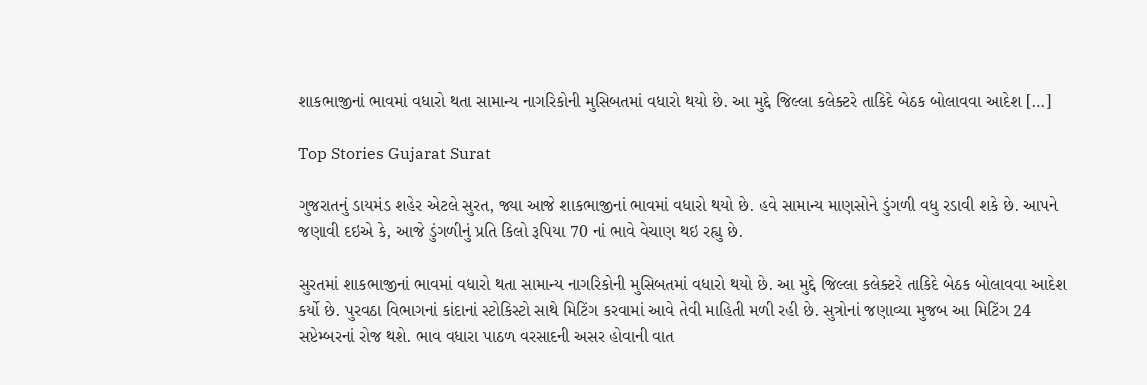શાકભાજીનાં ભાવમાં વધારો થતા સામાન્ય નાગરિકોની મુસિબતમાં વધારો થયો છે. આ મુદ્દે જિલ્લા કલેક્ટરે તાકિદે બેઠક બોલાવવા આદેશ […]

Top Stories Gujarat Surat

ગુજરાતનું ડાયમંડ શહેર એટલે સુરત, જ્યા આજે શાકભાજીનાં ભાવમાં વધારો થયો છે. હવે સામાન્ય માણસોને ડુંગળી વધુ રડાવી શકે છે. આપને જણાવી દઇએ કે, આજે ડુંગળીનું પ્રતિ કિલો રૂપિયા 70 નાં ભાવે વેચાણ થઇ રહ્યુ છે.

સુરતમાં શાકભાજીનાં ભાવમાં વધારો થતા સામાન્ય નાગરિકોની મુસિબતમાં વધારો થયો છે. આ મુદ્દે જિલ્લા કલેક્ટરે તાકિદે બેઠક બોલાવવા આદેશ કર્યો છે. પુરવઠા વિભાગનાં કાંદાનાં સ્ટોકિસ્ટો સાથે મિટિંગ કરવામાં આવે તેવી માહિતી મળી રહી છે. સુત્રોનાં જણાવ્યા મુજબ આ મિટિંગ 24 સપ્ટેમ્બરનાં રોજ થશે. ભાવ વધારા પાઠળ વરસાદની અસર હોવાની વાત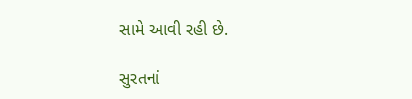સામે આવી રહી છે.

સુરતનાં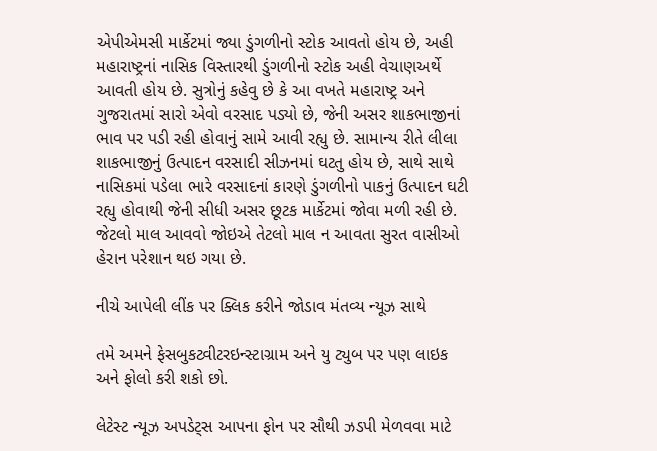એપીએમસી માર્કેટમાં જ્યા ડુંગળીનો સ્ટોક આવતો હોય છે, અહી મહારાષ્ટ્રનાં નાસિક વિસ્તારથી ડુંગળીનો સ્ટોક અહી વેચાણઅર્થે આવતી હોય છે. સુત્રોનું કહેવુ છે કે આ વખતે મહારાષ્ટ્ર અને ગુજરાતમાં સારો એવો વરસાદ પડ્યો છે, જેની અસર શાકભાજીનાં ભાવ પર પડી રહી હોવાનું સામે આવી રહ્યુ છે. સામાન્ય રીતે લીલા શાકભાજીનું ઉત્પાદન વરસાદી સીઝનમાં ઘટતુ હોય છે, સાથે સાથે નાસિકમાં પડેલા ભારે વરસાદનાં કારણે ડુંગળીનો પાકનું ઉત્પાદન ઘટી રહ્યુ હોવાથી જેની સીધી અસર છૂટક માર્કેટમાં જોવા મળી રહી છે. જેટલો માલ આવવો જોઇએ તેટલો માલ ન આવતા સુરત વાસીઓ હેરાન પરેશાન થઇ ગયા છે.

નીચે આપેલી લીંક પર ક્લિક કરીને જોડાવ મંતવ્ય ન્યૂઝ સાથે

તમે અમને ફેસબુકટ્વીટરઇન્સ્ટાગ્રામ અને યુ ટ્યુબ પર પણ લાઇક અને ફોલો કરી શકો છો.

લેટેસ્ટ ન્યૂઝ અપડેટ્સ આપના ફોન પર સૌથી ઝડપી મેળવવા માટે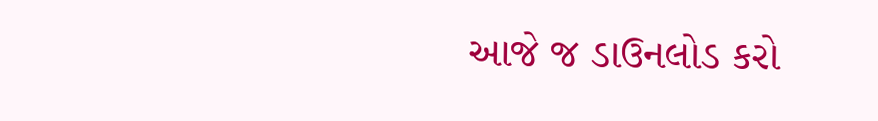આજે જ ડાઉનલોડ કરો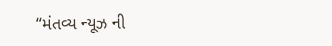“મંતવ્ય ન્યૂઝ ની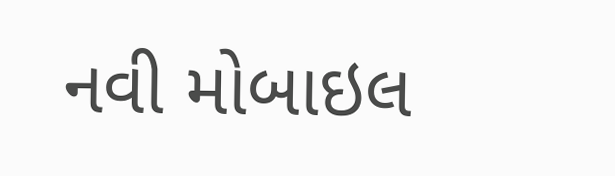નવી મોબાઇલ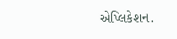એપ્લિકેશન.